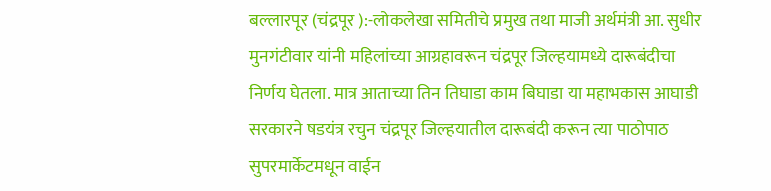बल्लारपूर (चंद्रपूर ):-लोकलेखा समितीचे प्रमुख तथा माजी अर्थमंत्री आ. सुधीर मुनगंटीवार यांनी महिलांच्या आग्रहावरून चंद्रपूर जिल्हयामध्ये दारूबंदीचा निर्णय घेतला. मात्र आताच्या तिन तिघाडा काम बिघाडा या महाभकास आघाडी सरकारने षडयंत्र रचुन चंद्रपूर जिल्हयातील दारूबंदी करून त्या पाठोपाठ सुपरमार्केटमधून वाईन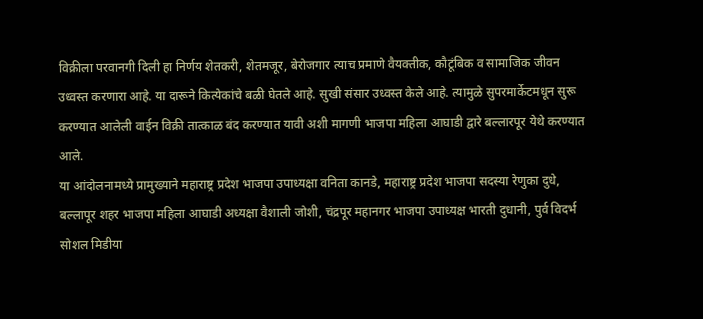विक्रीला परवानगी दिली हा निर्णय शेतकरी, शेतमजूर, बेरोजगार त्याच प्रमाणे वैयक्तीक, कौटूंबिक व सामाजिक जीवन उध्वस्त करणारा आहे. या दारूने कित्येकांचे बळी घेतले आहे. सुखी संसार उध्वस्त केले आहे. त्यामुळे सुपरमार्केटमधून सुरू करण्यात आलेली वाईन विक्री तात्काळ बंद करण्यात यावी अशी मागणी भाजपा महिला आघाडी द्वारे बल्लारपूर येथे करण्यात आले.
या आंदोलनामध्ये प्रामुख्याने महाराष्ट्र प्रदेश भाजपा उपाध्यक्षा वनिता कानडे, महाराष्ट्र प्रदेश भाजपा सदस्या रेणुका दुधे, बल्लापूर शहर भाजपा महिला आघाडी अध्यक्षा वैशाली जोशी, चंद्रपूर महानगर भाजपा उपाध्यक्ष भारती दुधानी, पुर्व विदर्भ सोशल मिडीया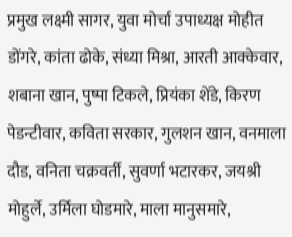प्रमुख लक्ष्मी सागर, युवा मोर्चा उपाध्यक्ष मोहीत डोंगरे, कांता ढोके, संध्या मिश्रा, आरती आक्केवार, शबाना खान, पुष्पा टिकले, प्रियंका शेंडे, किरण पेडन्टीवार, कविता सरकार, गुलशन खान, वनमाला दौड, वनिता चक्रवर्ती, सुवर्णा भटारकर, जयश्री मोहुर्ले, उर्मिला घोडमारे, माला मानुसमारे,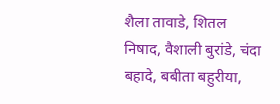शैला तावाडे, शितल निषाद, वैशाली बुरांडे, चंदा बहादे, बबीता बहुरीया,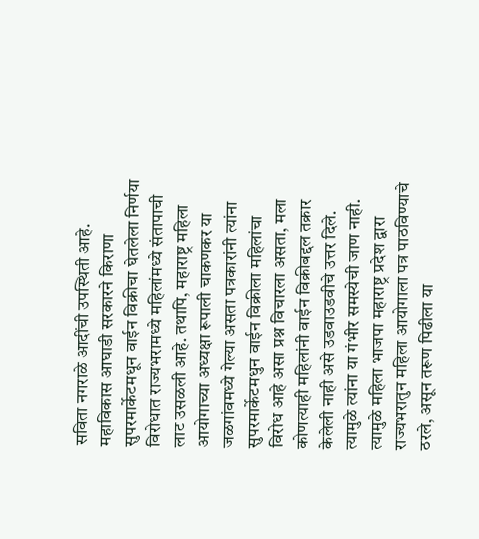सविता नगराळे आदींची उपस्थिती आहे.
महाविकास आघाडी सरकारने किराणा सुपरमार्केटमधून वाईन विक्रीचा घेतलेला निर्णया विरोधात राज्यभरामध्ये महिलांमध्ये संतापाची लाट उसळली आहे. तथापि, महाराष्ट्र महिला आयोगाच्या अध्यक्षा रूपाली चाकणकर या जळगांवमध्ये गेल्या असता पत्रकारांनी त्यांना सुपरमार्केटमधुन वाईन विक्रीला महिलांचा विरोध आहे असा प्रश्न विचारला असता, मला कोणत्याही महिलांनी वाईन विक्रीबद्दल तक्रार केलेली नाही असे उडवाउडवीचे उत्तर दिले. त्यामुळे त्यांना या गंभीर समस्येची जाण नाही. त्यामुळे महिला भाजपा महाराष्ट्र प्रदेश द्वारा राज्यभरातुन महिला आयोगाला पत्र पाठविण्याचे ठरले, असून तरूण पिढीला या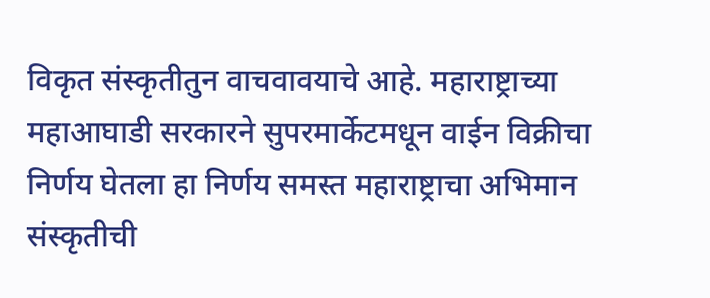विकृत संस्कृतीतुन वाचवावयाचे आहे. महाराष्ट्राच्या महाआघाडी सरकारने सुपरमार्केटमधून वाईन विक्रीचा निर्णय घेतला हा निर्णय समस्त महाराष्ट्राचा अभिमान संस्कृतीची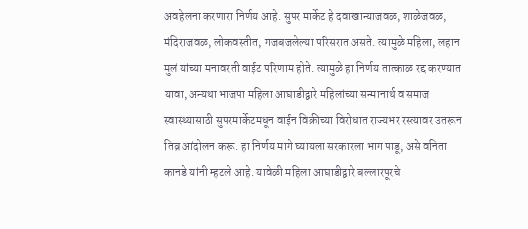अवहेलना करणारा निर्णय आहे. सुपर मार्केट हे दवाखान्याजवळ, शाळेजवळ, मंदिराजवळ, लोकवस्तीत, गजबजलेल्या परिसरात असते. त्यामुळे महिला, लहान मुलं यांच्या मनावरती वाईट परिणाम होते. त्यामुळे हा निर्णय तात्काळ रद्द करण्यात यावा, अन्यथा भाजपा महिला आघाडीद्वारे महिलांच्या सन्मानार्थ व समाज स्वास्थ्यासाठी सुपरमार्केटमधून वाईन विक्रीच्या विरोधात राज्यभर रस्त्यावर उतरून तिव्र आंदोलन करू. हा निर्णय मागे घ्यायला सरकारला भाग पाडू, असे वनिता कानडे यांनी म्हटले आहे. यावेळी महिला आघाडीद्वारे बल्लारपूरचे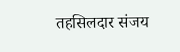तहसिलदार संजय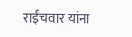राईंचवार यांना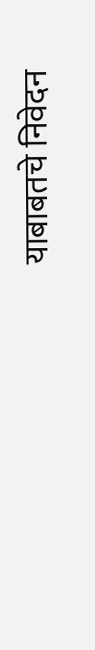याबाबतचे निवेदन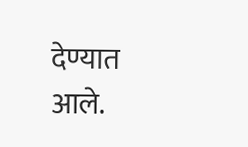देण्यात आले.